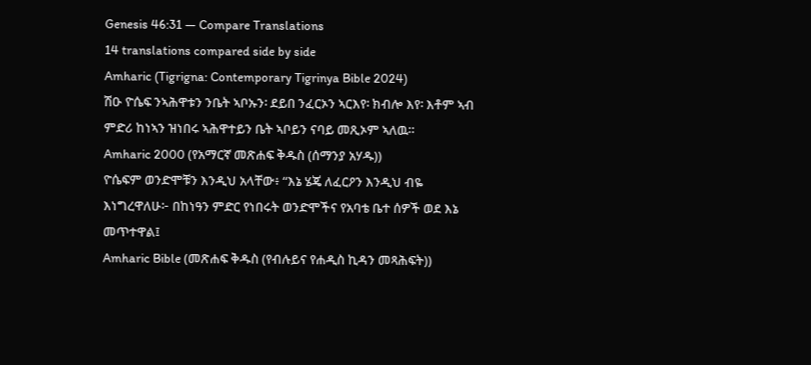Genesis 46:31 — Compare Translations
14 translations compared side by side
Amharic (Tigrigna: Contemporary Tigrinya Bible 2024)
ሽዑ ዮሴፍ ንኣሕዋቱን ንቤት ኣቦኡን፡ ደይበ ንፈርኦን ኣርእየ፡ ክብሎ እየ፡ እቶም ኣብ ምድሪ ከነኣን ዝነበሩ ኣሕዋተይን ቤት ኣቦይን ናባይ መጺኦም ኣለዉ።
Amharic 2000 (የአማርኛ መጽሐፍ ቅዱስ (ሰማንያ አሃዱ))
ዮሴፍም ወንድሞቹን እንዲህ አላቸው፥ “እኔ ሄጄ ለፈርዖን እንዲህ ብዬ እነግረዋለሁ፦ በከነዓን ምድር የነበሩት ወንድሞችና የአባቴ ቤተ ሰዎች ወደ እኔ መጥተዋል፤
Amharic Bible (መጽሐፍ ቅዱስ (የብሉይና የሐዲስ ኪዳን መጻሕፍት))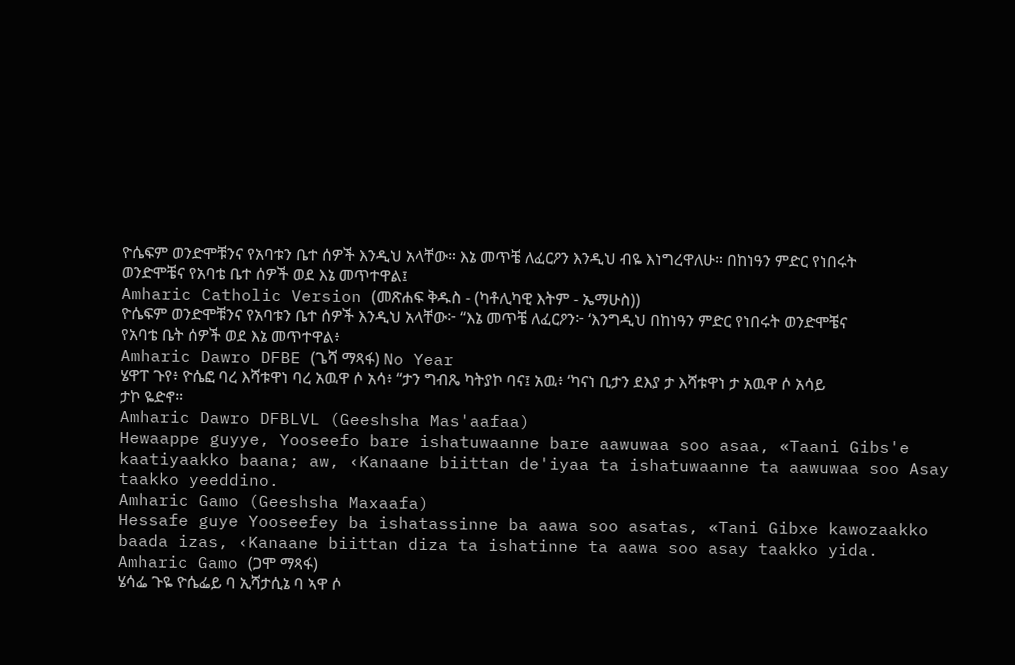ዮሴፍም ወንድሞቹንና የአባቱን ቤተ ሰዎች እንዲህ አላቸው። እኔ መጥቼ ለፈርዖን እንዲህ ብዬ እነግረዋለሁ። በከነዓን ምድር የነበሩት ወንድሞቼና የአባቴ ቤተ ሰዎች ወደ እኔ መጥተዋል፤
Amharic Catholic Version (መጽሐፍ ቅዱስ - (ካቶሊካዊ እትም - ኤማሁስ))
ዮሴፍም ወንድሞቹንና የአባቱን ቤተ ሰዎች እንዲህ አላቸው፦ “እኔ መጥቼ ለፈርዖን፦ ‘እንግዲህ በከነዓን ምድር የነበሩት ወንድሞቼና የአባቴ ቤት ሰዎች ወደ እኔ መጥተዋል፥
Amharic Dawro DFBE (ጌሻ ማጻፋ) No Year
ሄዋፐ ጉየ፥ ዮሴፎ ባረ እሻቱዋነ ባረ አዉዋ ሶ አሳ፥ “ታን ግብጼ ካትያኮ ባና፤ አዉ፥ ‘ካናነ ቢታን ደእያ ታ እሻቱዋነ ታ አዉዋ ሶ አሳይ ታኮ ዬድኖ።
Amharic Dawro DFBLVL (Geeshsha Mas'aafaa)
Hewaappe guyye, Yooseefo bare ishatuwaanne bare aawuwaa soo asaa, «Taani Gibs'e kaatiyaakko baana; aw, ‹Kanaane biittan de'iyaa ta ishatuwaanne ta aawuwaa soo Asay taakko yeeddino.
Amharic Gamo (Geeshsha Maxaafa)
Hessafe guye Yooseefey ba ishatassinne ba aawa soo asatas, «Tani Gibxe kawozaakko baada izas, ‹Kanaane biittan diza ta ishatinne ta aawa soo asay taakko yida.
Amharic Gamo (ጋሞ ማጻፋ)
ሄሳፌ ጉዬ ዮሴፌይ ባ ኢሻታሲኔ ባ ኣዋ ሶ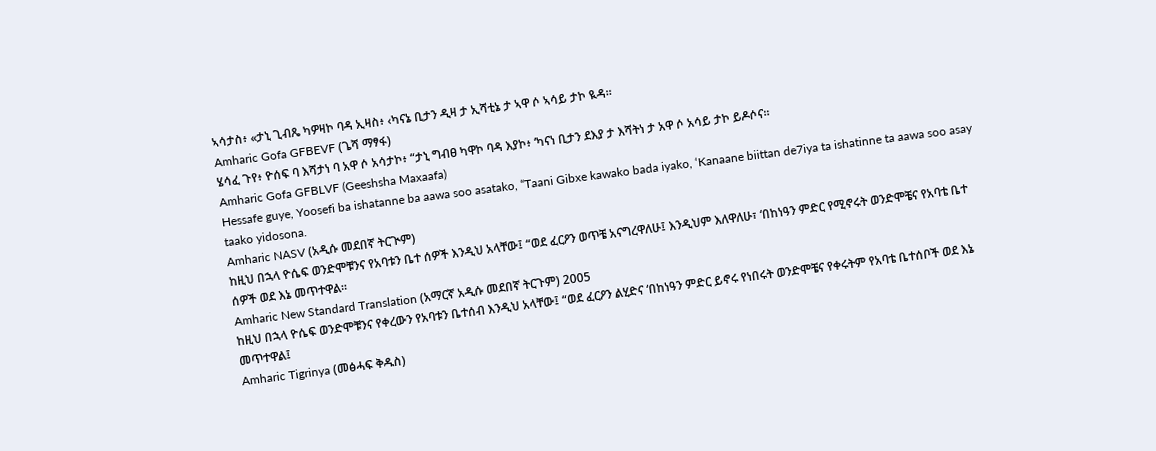ኣሳታስ፥ «ታኒ ጊብጼ ካዎዛኮ ባዳ ኢዛስ፥ ‹ካናኔ ቢታን ዲዛ ታ ኢሻቲኔ ታ ኣዋ ሶ ኣሳይ ታኮ ዪዳ።
Amharic Gofa GFBEVF (ጌሻ ማፃፋ)
ሄሳፈ ጉየ፥ ዮሰፍ ባ እሻታነ ባ አዋ ሶ አሳታኮ፥ “ታኒ ግብፀ ካዋኮ ባዳ እያኮ፥ ‘ካናነ ቢታን ደእያ ታ እሻትነ ታ አዋ ሶ አሳይ ታኮ ይዶሶና።
Amharic Gofa GFBLVF (Geeshsha Maxaafa)
Hessafe guye, Yoosefi ba ishatanne ba aawa soo asatako, “Taani Gibxe kawako bada iyako, ‘Kanaane biittan de7iya ta ishatinne ta aawa soo asay taako yidosona.
Amharic NASV (አዲሱ መደበኛ ትርጒም)
ከዚህ በኋላ ዮሴፍ ወንድሞቹንና የአባቱን ቤተ ሰዎች እንዲህ አላቸው፤ “ወደ ፈርዖን ወጥቼ አናግረዋለሁ፤ እንዲህም እለዋለሁ፣ ‘በከነዓን ምድር የሚኖሩት ወንድሞቼና የአባቴ ቤተ ሰዎች ወደ እኔ መጥተዋል።
Amharic New Standard Translation (አማርኛ አዲሱ መደበኛ ትርጉም) 2005
ከዚህ በኋላ ዮሴፍ ወንድሞቹንና የቀረውን የአባቱን ቤተሰብ እንዲህ አላቸው፤ “ወደ ፈርዖን ልሂድና ‘በከነዓን ምድር ይኖሩ የነበሩት ወንድሞቼና የቀሩትም የአባቴ ቤተሰቦች ወደ እኔ መጥተዋል፤
Amharic Tigrinya (መፅሓፍ ቅዱስ)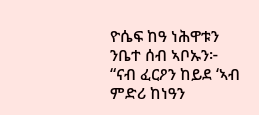ዮሴፍ ከዓ ነሕዋቱን ንቤተ ሰብ ኣቦኡን፦ “ናብ ፈርዖን ከይደ ‘ኣብ ምድሪ ከነዓን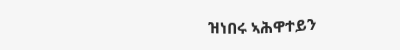ዝነበሩ ኣሕዋተይን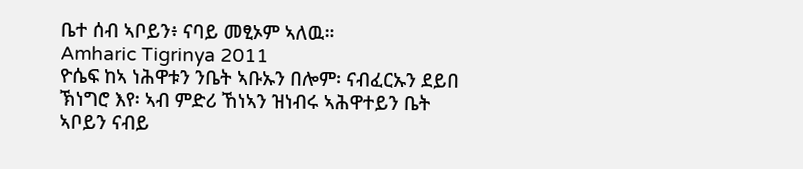ቤተ ሰብ ኣቦይን፥ ናባይ መፂኦም ኣለዉ።
Amharic Tigrinya 2011
ዮሴፍ ከኣ ነሕዋቱን ንቤት ኣቡኡን በሎም፡ ናብፈርኡን ደይበ ኽነግሮ እየ፡ ኣብ ምድሪ ኸነኣን ዝነብሩ ኣሕዋተይን ቤት ኣቦይን ናብይ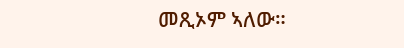መጺኦም ኣለው።